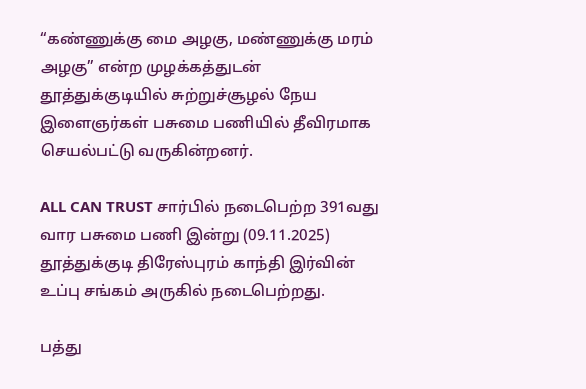“கண்ணுக்கு மை அழகு, மண்ணுக்கு மரம் அழகு” என்ற முழக்கத்துடன் தூத்துக்குடியில் சுற்றுச்சூழல் நேய இளைஞர்கள் பசுமை பணியில் தீவிரமாக செயல்பட்டு வருகின்றனர்.

ALL CAN TRUST சார்பில் நடைபெற்ற 391வது வார பசுமை பணி இன்று (09.11.2025) தூத்துக்குடி திரேஸ்புரம் காந்தி இர்வின் உப்பு சங்கம் அருகில் நடைபெற்றது.

பத்து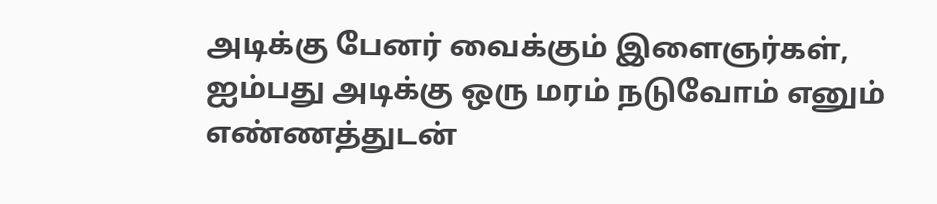அடிக்கு பேனர் வைக்கும் இளைஞர்கள், ஐம்பது அடிக்கு ஒரு மரம் நடுவோம் எனும் எண்ணத்துடன்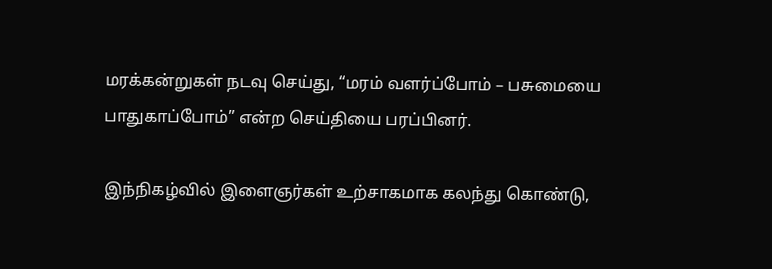மரக்கன்றுகள் நடவு செய்து, “மரம் வளர்ப்போம் – பசுமையை பாதுகாப்போம்” என்ற செய்தியை பரப்பினர்.

இந்நிகழ்வில் இளைஞர்கள் உற்சாகமாக கலந்து கொண்டு,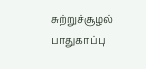சுற்றுச்சூழல் பாதுகாப்பு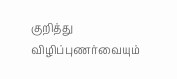குறித்து விழிப்புணர்வையும்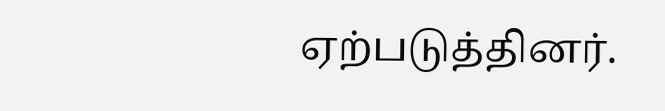ஏற்படுத்தினர்.